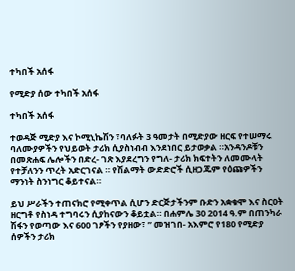ተካበች አሰፋ

የሚድያ ሰው ተካበች አሰፋ

ተካበች አሰፋ

ተወዳጅ ሚድያ እና ኮሚኒኬሽን ፣ባለፉት 3 ዓመታት በሚድያው ዘርፍ የተሠማሩ ባለሙያዎችን የህይወት ታሪክ ሲያስነብብ እንደነበር ይታወቃል ።አንዳንዶቹን በመጽሐፍ ሌሎችን በድረ- ገጽ እያደረግን የግለ- ታሪክ ክፍተትን ለመሙላት የተቻለንን ጥረት አድርገናል ። የሽልማት ውድድሮች ሲዘጋጁም የዕጩዎችን ማንነት ስንነግር ቆይተናል።

ይህ ሥራችን ተጠናክሮ የሚቀጥል ሲሆን ድርጅታችንም ቡድን አቋቁሞ እና ስርዐት ዘርግቶ የስነዳ ተግባሩን ሲያከናውን ቆይቷል። በሐምሌ 30 2014 ዓ.ም በጠንካራ ሽፋን የወጣው እና 600 ገፆችን የያዘው፣ ” መዝገበ- አእምሮ የ180 የሚድያ ሰዎችን ታሪክ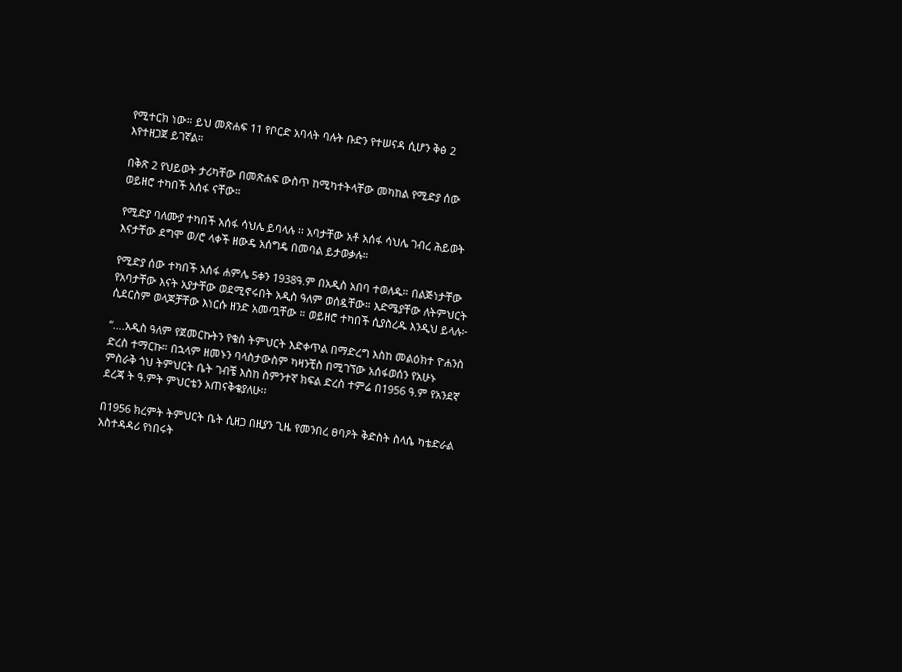የሚተርክ ነው። ይህ መጽሐፍ 11 የቦርድ አባላት ባሉት ቡድን የተሠናዳ ሲሆን ቅፅ 2 እየተዘጋጀ ይገኛል።

በቅጽ 2 የህይወት ታሪካቸው በመጽሐፍ ውስጥ ከሚካተትላቸው መካከል የሚድያ ሰው ወይዘሮ ተካበች አሰፋ ናቸው።

የሚድያ ባለሙያ ተካበች አሰፋ ሳህሌ ይባላሉ ፡፡ አባታቸው አቶ አሰፋ ሳህሌ ገብረ ሕይወት እናታቸው ደግሞ ወ/ሮ ላቀች ዘውዴ አሰግዴ በመባል ይታወቃሉ።

የሚድያ ሰው ተካበች አሰፋ ሐምሌ 5ቀን 1938ዓ.ም በአዲስ አበባ ተወለዱ። በልጅነታቸው የአባታቸው እናት አያታቸው ወደሚኖሩበት አዲስ ዓለም ወሰዷቸው። እድሜያቸው ለትምህርት ሲደርስም ወላጆቻቸው እነርሱ ዘንድ አመጧቸው ። ወይዘሮ ተካበች ሲያስረዱ እንዲህ ይላሉ፦

“….አዲስ ዓለም የጀመርኩትን የቄስ ትምህርት እድቀጥል በማድረግ እስከ መልዕክተ ዮሐንስ ድረስ ተማርኩ። በኋላም ዘመኑን ባላስታውስም ካዛንቺስ በሚገኘው አሰፋወሰን የአሁኑ ምስራቅ ጎህ ትምህርት ቤት ገብቼ እስከ ስምንተኛ ክፍል ድረስ ተምሬ በ1956 ዓ.ም የአንደኛ ደረጃ ት ዓ.ምት ምህርቴን አጠናቅቄያለሁ፡፡

በ1956 ክረምት ትምህርት ቤት ሲዘጋ በዚያን ጊዜ የመንበረ ፀባዖት ቅድስት ስላሴ ካቴድራል አስተዳዳሪ የነበሩት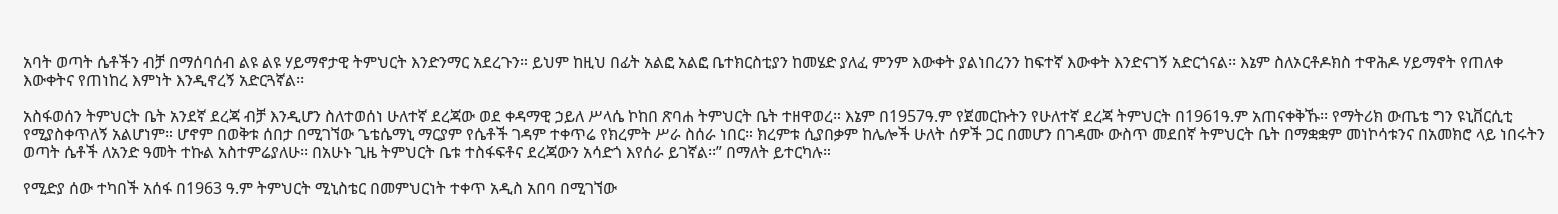አባት ወጣት ሴቶችን ብቻ በማሰባሰብ ልዩ ልዩ ሃይማኖታዊ ትምህርት እንድንማር አደረጉን። ይህም ከዚህ በፊት አልፎ አልፎ ቤተክርስቲያን ከመሄድ ያለፈ ምንም እውቀት ያልነበረንን ከፍተኛ እውቀት እንድናገኝ አድርጎናል፡፡ እኔም ስለኦርቶዶክስ ተዋሕዶ ሃይማኖት የጠለቀ እውቀትና የጠነከረ እምነት እንዲኖረኝ አድርጓኛል፡፡

አስፋወሰን ትምህርት ቤት አንደኛ ደረጃ ብቻ እንዲሆን ስለተወሰነ ሁለተኛ ደረጃው ወደ ቀዳማዊ ኃይለ ሥላሴ ኮከበ ጽባሐ ትምህርት ቤት ተዘዋወረ። እኔም በ1957ዓ.ም የጀመርኩትን የሁለተኛ ደረጃ ትምህርት በ1961ዓ.ም አጠናቀቅኹ፡፡ የማትሪክ ውጤቴ ግን ዩኒቨርሲቲ የሚያስቀጥለኝ አልሆነም። ሆኖም በወቅቱ ሰበታ በሚገኘው ጌቴሴማኒ ማርያም የሴቶች ገዳም ተቀጥሬ የክረምት ሥራ ስሰራ ነበር። ክረምቱ ሲያበቃም ከሌሎች ሁለት ሰዎች ጋር በመሆን በገዳሙ ውስጥ መደበኛ ትምህርት ቤት በማቋቋም መነኮሳቱንና በአመክሮ ላይ ነበሩትን ወጣት ሴቶች ለአንድ ዓመት ተኩል አስተምሬያለሁ፡፡ በአሁኑ ጊዜ ትምህርት ቤቱ ተስፋፍቶና ደረጃውን አሳድጎ እየሰራ ይገኛል፡፡” በማለት ይተርካሉ።

የሚድያ ሰው ተካበች አሰፋ በ1963 ዓ.ም ትምህርት ሚኒስቴር በመምህርነት ተቀጥ አዲስ አበባ በሚገኘው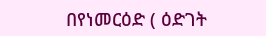በየነመርዕድ ( ዕድገት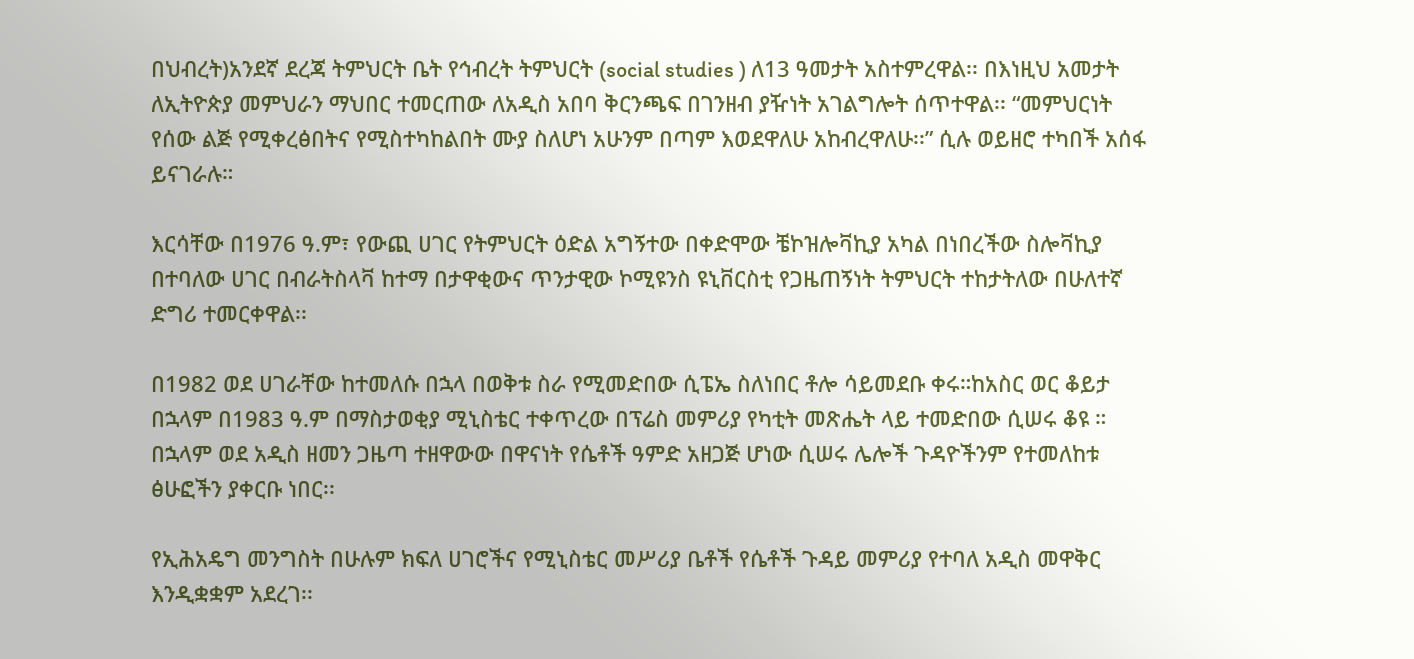በህብረት)አንደኛ ደረጃ ትምህርት ቤት የኅብረት ትምህርት (social studies ) ለ13 ዓመታት አስተምረዋል፡፡ በእነዚህ አመታት ለኢትዮጵያ መምህራን ማህበር ተመርጠው ለአዲስ አበባ ቅርንጫፍ በገንዘብ ያዥነት አገልግሎት ሰጥተዋል፡፡ “መምህርነት የሰው ልጅ የሚቀረፅበትና የሚስተካከልበት ሙያ ስለሆነ አሁንም በጣም እወደዋለሁ አከብረዋለሁ፡፡” ሲሉ ወይዘሮ ተካበች አሰፋ ይናገራሉ።

እርሳቸው በ1976 ዓ.ም፣ የውጪ ሀገር የትምህርት ዕድል አግኝተው በቀድሞው ቼኮዝሎቫኪያ አካል በነበረችው ስሎቫኪያ በተባለው ሀገር በብራትስላቫ ከተማ በታዋቂውና ጥንታዊው ኮሚዩንስ ዩኒቨርስቲ የጋዜጠኝነት ትምህርት ተከታትለው በሁለተኛ ድግሪ ተመርቀዋል፡፡

በ1982 ወደ ሀገራቸው ከተመለሱ በኋላ በወቅቱ ስራ የሚመድበው ሲፔኤ ስለነበር ቶሎ ሳይመደቡ ቀሩ።ከአስር ወር ቆይታ በኋላም በ1983 ዓ.ም በማስታወቂያ ሚኒስቴር ተቀጥረው በፕሬስ መምሪያ የካቲት መጽሔት ላይ ተመድበው ሲሠሩ ቆዩ ። በኋላም ወደ አዲስ ዘመን ጋዜጣ ተዘዋውው በዋናነት የሴቶች ዓምድ አዘጋጅ ሆነው ሲሠሩ ሌሎች ጉዳዮችንም የተመለከቱ ፅሁፎችን ያቀርቡ ነበር፡፡

የኢሕአዴግ መንግስት በሁሉም ክፍለ ሀገሮችና የሚኒስቴር መሥሪያ ቤቶች የሴቶች ጉዳይ መምሪያ የተባለ አዲስ መዋቅር እንዲቋቋም አደረገ፡፡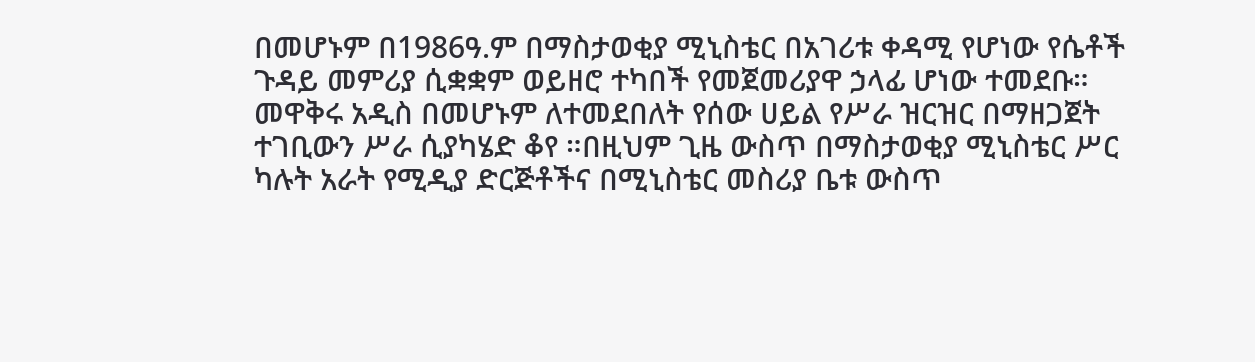በመሆኑም በ1986ዓ.ም በማስታወቂያ ሚኒስቴር በአገሪቱ ቀዳሚ የሆነው የሴቶች ጉዳይ መምሪያ ሲቋቋም ወይዘሮ ተካበች የመጀመሪያዋ ኃላፊ ሆነው ተመደቡ። መዋቅሩ አዲስ በመሆኑም ለተመደበለት የሰው ሀይል የሥራ ዝርዝር በማዘጋጀት ተገቢውን ሥራ ሲያካሄድ ቆየ ።በዚህም ጊዜ ውስጥ በማስታወቂያ ሚኒስቴር ሥር ካሉት አራት የሚዲያ ድርጅቶችና በሚኒስቴር መስሪያ ቤቱ ውስጥ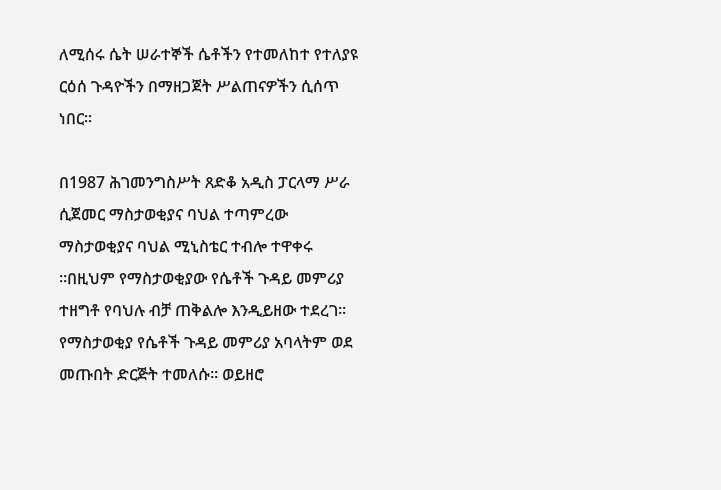ለሚሰሩ ሴት ሠራተኞች ሴቶችን የተመለከተ የተለያዩ ርዕሰ ጉዳዮችን በማዘጋጀት ሥልጠናዎችን ሲሰጥ ነበር፡፡

በ1987 ሕገመንግስሥት ጸድቆ አዲስ ፓርላማ ሥራ ሲጀመር ማስታወቂያና ባህል ተጣምረው ማስታወቂያና ባህል ሚኒስቴር ተብሎ ተዋቀሩ ።በዚህም የማስታወቂያው የሴቶች ጉዳይ መምሪያ ተዘግቶ የባህሉ ብቻ ጠቅልሎ እንዲይዘው ተደረገ፡፡ የማስታወቂያ የሴቶች ጉዳይ መምሪያ አባላትም ወደ መጡበት ድርጅት ተመለሱ። ወይዘሮ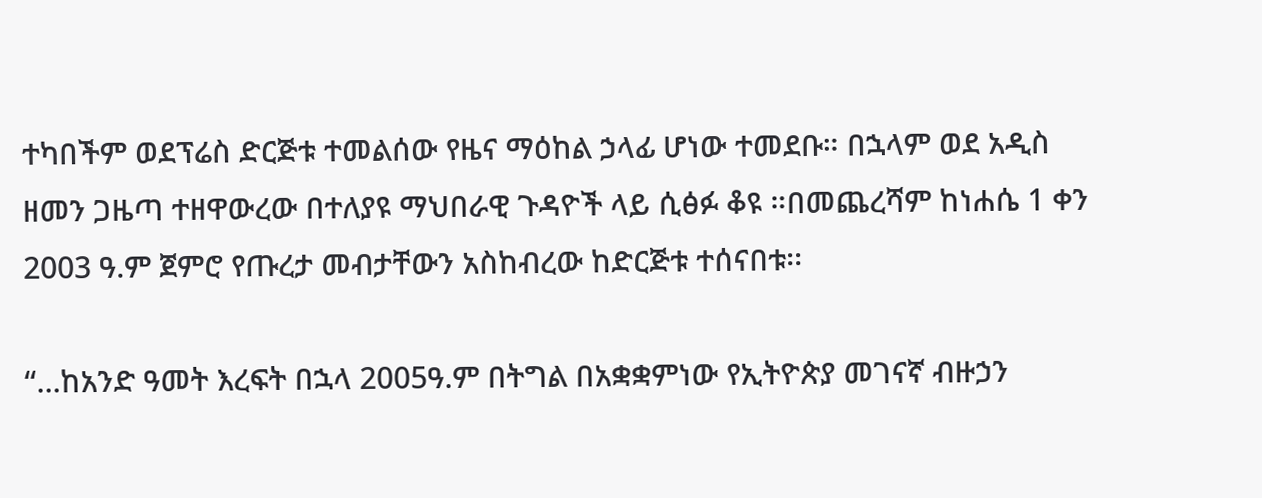ተካበችም ወደፕሬስ ድርጅቱ ተመልሰው የዜና ማዕከል ኃላፊ ሆነው ተመደቡ። በኋላም ወደ አዲስ ዘመን ጋዜጣ ተዘዋውረው በተለያዩ ማህበራዊ ጉዳዮች ላይ ሲፅፉ ቆዩ ።በመጨረሻም ከነሐሴ 1 ቀን 2003 ዓ.ም ጀምሮ የጡረታ መብታቸውን አስከብረው ከድርጅቱ ተሰናበቱ፡፡

“…ከአንድ ዓመት እረፍት በኋላ 2005ዓ.ም በትግል በአቋቋምነው የኢትዮጵያ መገናኛ ብዙኃን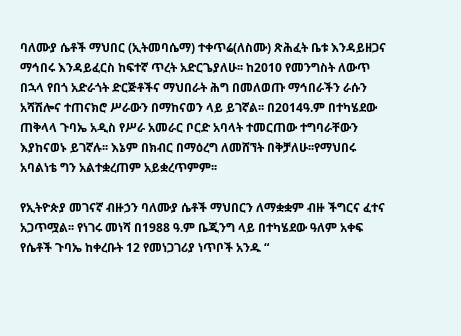ባለሙያ ሴቶች ማህበር (ኢትመባሴማ) ተቀጥሬ(ለስሙ) ጽሕፈት ቤቱ እንዳይዘጋና ማኅበሩ እንዳይፈርስ ከፍተኛ ጥረት አድርጌያለሁ፡፡ ከ2010 የመንግስት ለውጥ በኋላ የበጎ አድራጎት ድርጅቶችና ማህበራት ሕግ በመለወጡ ማኅበራችን ራሱን አሻሽሎና ተጠናክሮ ሥራውን በማከናወን ላይ ይገኛል፡፡ በ2014ዓ.ም በተካሄደው ጠቅላላ ጉባኤ አዲስ የሥራ አመራር ቦርድ አባላት ተመርጠው ተግባራቸውን እያከናወኑ ይገኛሉ፡፡ እኔም በክብር በማዕረግ ለመሸኘት በቅቻለሁ፡፡የማህበሩ አባልነቴ ግን አልተቋረጠም አይቋረጥምም፡፡

የኢትዮጵያ መገናኛ ብዙኃን ባለሙያ ሴቶች ማህበርን ለማቋቋም ብዙ ችግርና ፈተና አጋጥሟል፡፡ የነገሩ መነሻ በ1988 ዓ.ም ቤጂንግ ላይ በተካሄደው ዓለም አቀፍ የሴቶች ጉባኤ ከቀረቡት 12 የመነጋገሪያ ነጥቦች አንዱ “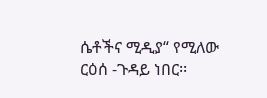ሴቶችና ሚዲያ“ የሚለው ርዕሰ -ጉዳይ ነበር፡፡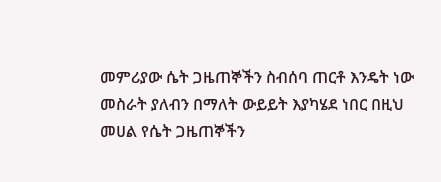መምሪያው ሴት ጋዜጠኞችን ስብሰባ ጠርቶ እንዴት ነው መስራት ያለብን በማለት ውይይት እያካሄደ ነበር በዚህ መሀል የሴት ጋዜጠኞችን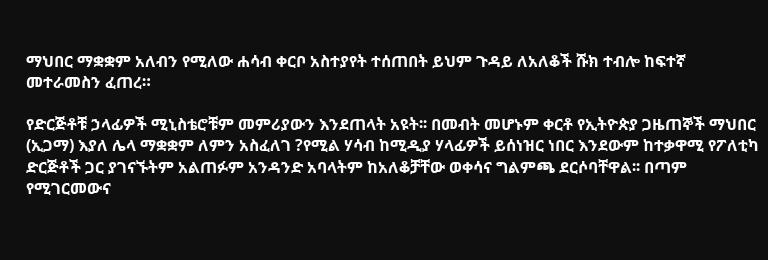ማህበር ማቋቋም አለብን የሚለው ሐሳብ ቀርቦ አስተያየት ተሰጠበት ይህም ጉዳይ ለአለቆች ሹክ ተብሎ ከፍተኛ መተራመስን ፈጠረ።

የድርጅቶቹ ኃላፊዎች ሚኒስቴሮቹም መምሪያውን እንደጠላት አዩት፡፡ በመብት መሆኑም ቀርቶ የኢትዮጵያ ጋዜጠኞች ማህበር (ኢጋማ) እያለ ሌላ ማቋቋም ለምን አስፈለገ ?የሚል ሃሳብ ከሚዲያ ሃላፊዎች ይሰነዝር ነበር እንደውም ከተቃዋሚ የፖለቲካ ድርጅቶች ጋር ያገናኙትም አልጠፉም አንዳንድ አባላትም ከአለቆቻቸው ወቀሳና ግልምጫ ደርሶባቸዋል፡፡ በጣም የሚገርመውና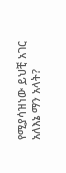የሚያሳዝነው ይህቺ አገር አለእኔ ማን አላት?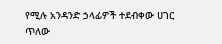የሚሉ አንዳንድ ኃላፊዎች ተደብቀው ሀገር ጥለው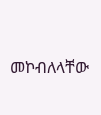መኮብለላቸው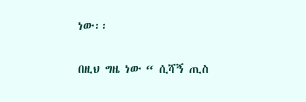ነው፡፡

በዚህ ግዜ ነው “ ሲሻኝ ጢስ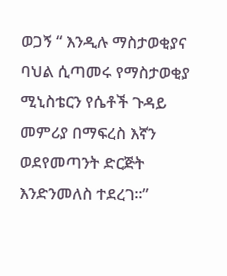ወጋኝ “ እንዲሉ ማስታወቂያና ባህል ሲጣመሩ የማስታወቂያ ሚኒስቴርን የሴቶች ጉዳይ መምሪያ በማፍረስ እኛን ወደየመጣንት ድርጅት እንድንመለስ ተደረገ፡፡”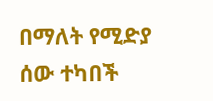በማለት የሚድያ ሰው ተካበች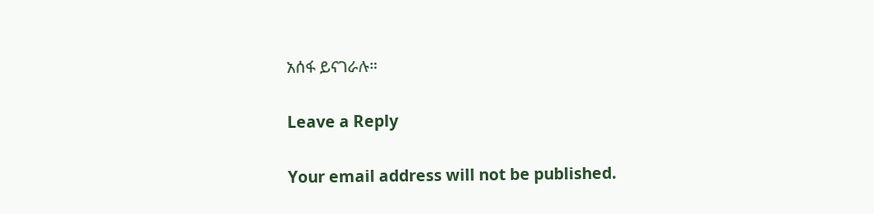አሰፋ ይናገራሉ።

Leave a Reply

Your email address will not be published.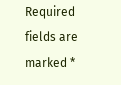Required fields are marked *